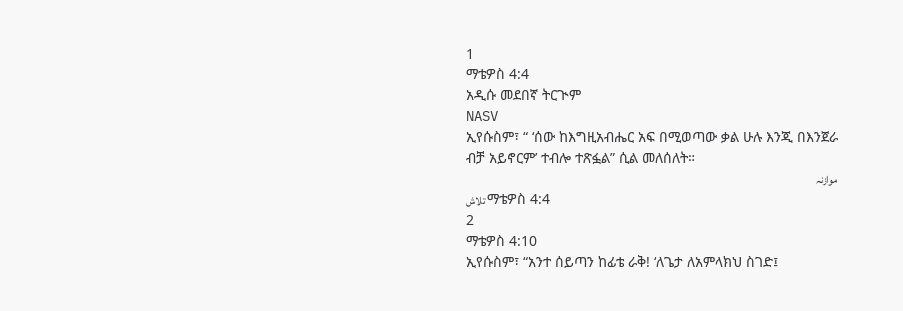1
ማቴዎስ 4:4
አዲሱ መደበኛ ትርጒም
NASV
ኢየሱስም፣ “ ‘ሰው ከእግዚአብሔር አፍ በሚወጣው ቃል ሁሉ እንጂ በእንጀራ ብቻ አይኖርም’ ተብሎ ተጽፏል” ሲል መለሰለት።
موازنہ
تلاش ማቴዎስ 4:4
2
ማቴዎስ 4:10
ኢየሱስም፣ “አንተ ሰይጣን ከፊቴ ራቅ! ‘ለጌታ ለአምላክህ ስገድ፤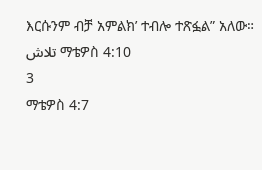እርሱንም ብቻ አምልክ’ ተብሎ ተጽፏል” አለው።
تلاش ማቴዎስ 4:10
3
ማቴዎስ 4:7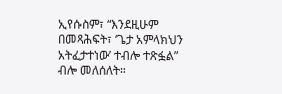ኢየሱስም፣ “እንደዚሁም በመጻሕፍት፣ ‘ጌታ አምላክህን አትፈታተነው’ ተብሎ ተጽፏል” ብሎ መለሰለት።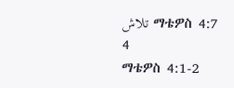تلاش ማቴዎስ 4:7
4
ማቴዎስ 4:1-2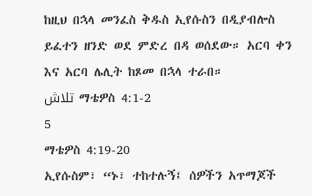ከዚህ በኋላ መንፈስ ቅዱስ ኢየሱስን በዲያብሎስ ይፈተን ዘንድ ወደ ምድረ በዳ ወሰደው። አርባ ቀን እና አርባ ሌሊት ከጾመ በኋላ ተራበ።
تلاش ማቴዎስ 4:1-2
5
ማቴዎስ 4:19-20
ኢየሱስም፣ “ኑ፣ ተከተሉኝ፤ ሰዎችን አጥማጆች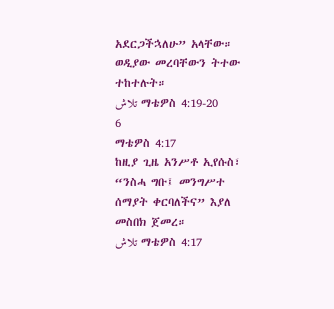አደርጋችኋለሁ” አላቸው። ወዲያው መረባቸውን ትተው ተከተሉት።
تلاش ማቴዎስ 4:19-20
6
ማቴዎስ 4:17
ከዚያ ጊዜ አንሥቶ ኢየሱስ፣ “ንስሓ ግቡ፤ መንግሥተ ሰማያት ቀርባለችና” እያለ መስበክ ጀመረ።
تلاش ማቴዎስ 4:17